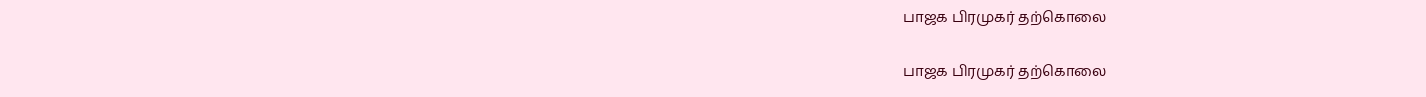பாஜக பிரமுகர் தற்கொலை

பாஜக பிரமுகர் தற்கொலை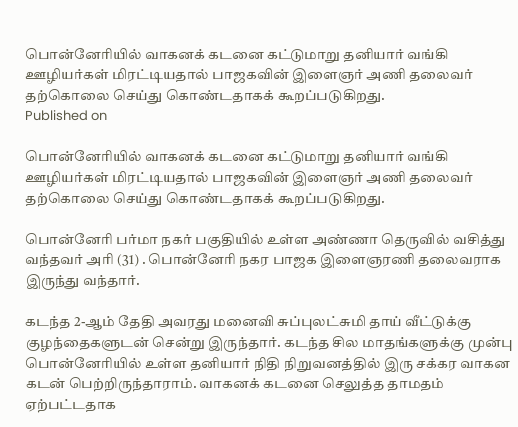பொன்னேரியில் வாகனக் கடனை கட்டுமாறு தனியார் வங்கி ஊழியர்கள் மிரட்டியதால் பாஜகவின் இளைஞர் அணி தலைவர் தற்கொலை செய்து கொண்டதாகக் கூறப்படுகிறது.
Published on

பொன்னேரியில் வாகனக் கடனை கட்டுமாறு தனியார் வங்கி ஊழியர்கள் மிரட்டியதால் பாஜகவின் இளைஞர் அணி தலைவர் தற்கொலை செய்து கொண்டதாகக் கூறப்படுகிறது.

பொன்னேரி பர்மா நகர் பகுதியில் உள்ள அண்ணா தெருவில் வசித்து வந்தவர் அரி (31) . பொன்னேரி நகர பாஜக இளைஞரணி தலைவராக இருந்து வந்தார்.

கடந்த 2-ஆம் தேதி அவரது மனைவி சுப்புலட்சுமி தாய் வீட்டுக்கு குழந்தைகளுடன் சென்று இருந்தார். கடந்த சில மாதங்களுக்கு முன்பு பொன்னேரியில் உள்ள தனியார் நிதி நிறுவனத்தில் இரு சக்கர வாகன கடன் பெற்றிருந்தாராம். வாகனக் கடனை செலுத்த தாமதம் ஏற்பட்டதாக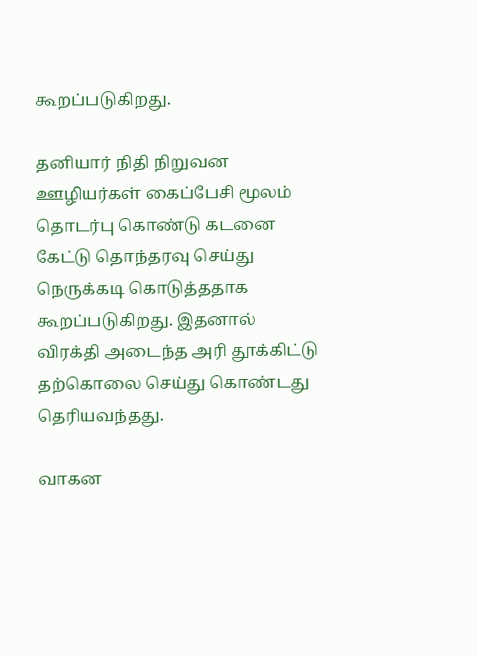கூறப்படுகிறது.

தனியார் நிதி நிறுவன ஊழியர்கள் கைப்பேசி மூலம் தொடர்பு கொண்டு கடனை கேட்டு தொந்தரவு செய்து நெருக்கடி கொடுத்ததாக கூறப்படுகிறது. இதனால் விரக்தி அடைந்த அரி தூக்கிட்டு தற்கொலை செய்து கொண்டது தெரியவந்தது.

வாகன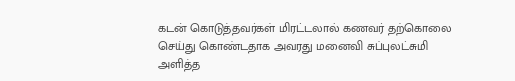கடன் கொடுத்தவர்கள் மிரட்டலால் கணவர் தற்கொலை செய்து கொண்டதாக அவரது மனைவி சுப்புலட்சுமி அளித்த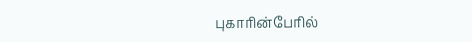புகாரின்பேரில்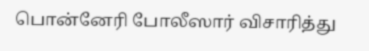பொன்னேரி போலீஸார் விசாரித்து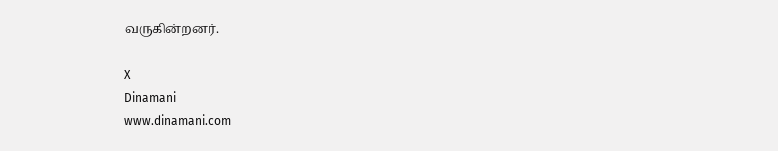வருகின்றனர்.

X
Dinamani
www.dinamani.com